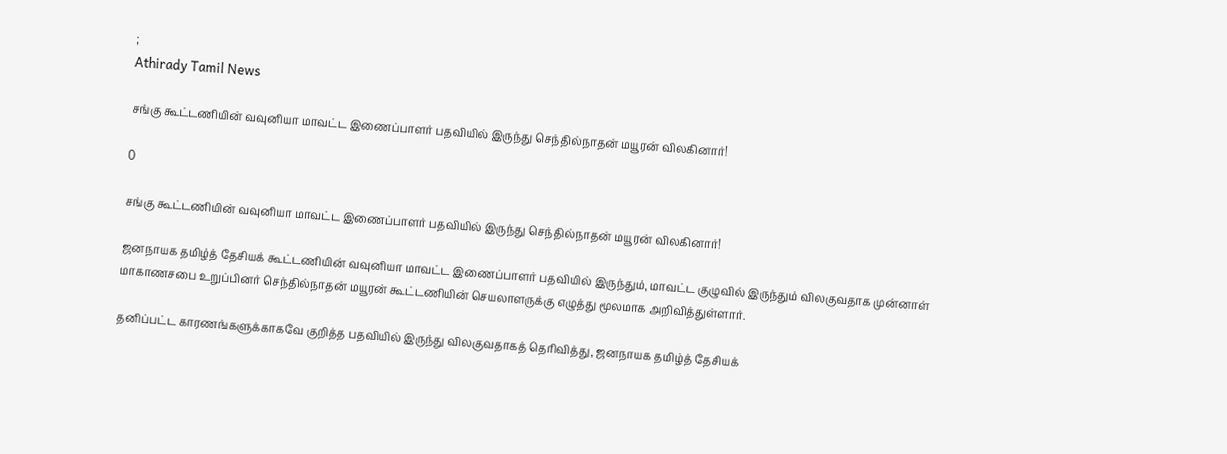;
Athirady Tamil News

சங்கு கூட்டணியின் வவுனியா மாவட்ட இணைப்பாளர் பதவியில் இருந்து செந்தில்நாதன் மயூரன் விலகினார்!

0

சங்கு கூட்டணியின் வவுனியா மாவட்ட இணைப்பாளர் பதவியில் இருந்து செந்தில்நாதன் மயூரன் விலகினார்!

ஜனநாயக தமிழ்த் தேசியக் கூட்டணியின் வவுனியா மாவட்ட இணைப்பாளர் பதவியில் இருந்தும், மாவட்ட குழுவில் இருந்தும் விலகுவதாக முன்னாள் மாகாணசபை உறுப்பினர் செந்தில்நாதன் மயூரன் கூட்டணியின் செயலாளருக்கு எழுத்து மூலமாக அறிவித்துள்ளார்.

தனிப்பட்ட காரணங்களுக்காகவே குறித்த பதவியில் இருந்து விலகுவதாகத் தெரிவித்து, ஜனநாயக தமிழ்த் தேசியக்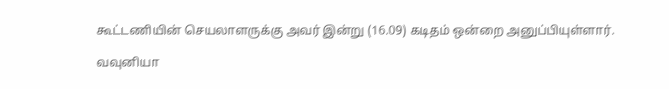கூட்டணியின் செயலாளருக்கு அவர் இன்று (16.09) கடிதம் ஒன்றை அனுப்பியுள்ளார்.

வவுனியா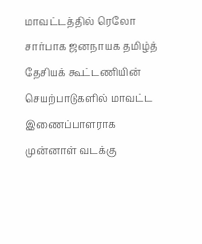மாவட்டத்தில் ரெலோ சார்பாக ஜனநாயக தமிழ்த் தேசியக் கூட்டணியின் செயற்பாடுகளில் மாவட்ட இணைப்பாளராக முன்னாள் வடக்கு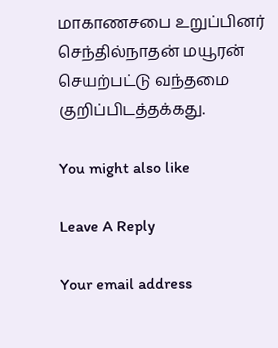மாகாணசபை உறுப்பினர் செந்தில்நாதன் மயூரன் செயற்பட்டு வந்தமை குறிப்பிடத்தக்கது.

You might also like

Leave A Reply

Your email address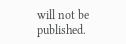will not be published.